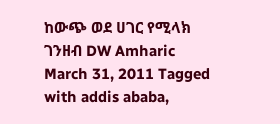ከውጭ ወደ ሀገር የሚላክ ገንዘብ DW Amharic March 31, 2011 Tagged with addis ababa,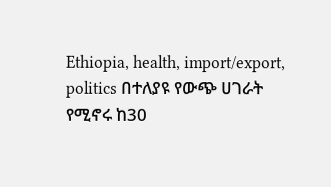Ethiopia, health, import/export, politics በተለያዩ የውጭ ሀገራት የሚኖሩ ከ30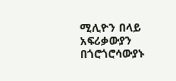ሚሊዮን በላይ አፍሪቃውያን በጎሮጎሮሳውያኑ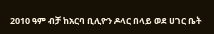2010 ዓም ብቻ ከአርባ ቢሊዮን ዶላር በላይ ወደ ሀገር ቤት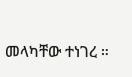መላካቸው ተነገረ ።